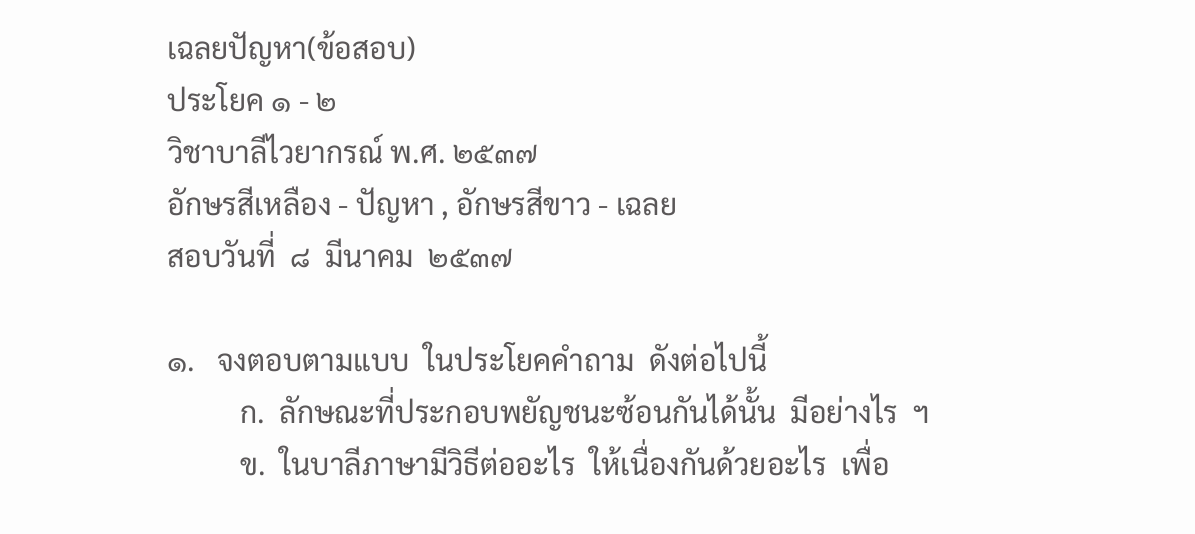เฉลยปัญหา(ข้อสอบ)
ประโยค ๑ - ๒
วิชาบาลีไวยากรณ์ พ.ศ. ๒๕๓๗
อักษรสีเหลือง - ปัญหา , อักษรสีขาว - เฉลย
สอบวันที่  ๘  มีนาคม  ๒๕๓๗

๑.   จงตอบตามแบบ  ในประโยคคำถาม  ดังต่อไปนี้
          ก.  ลักษณะที่ประกอบพยัญชนะซ้อนกันได้นั้น  มีอย่างไร  ฯ
          ข.  ในบาลีภาษามีวิธีต่ออะไร  ให้เนื่องกันด้วยอะไร  เพื่อ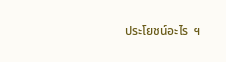ประโยชน์อะไร  ฯ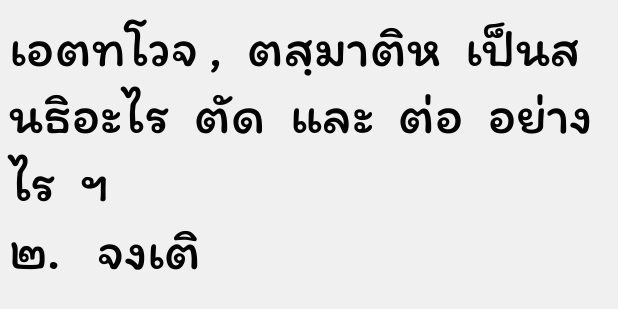เอตทโวจ ,  ตสฺมาติห  เป็นสนธิอะไร  ตัด  และ  ต่อ  อย่างไร  ฯ
๒.   จงเติ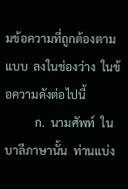มข้อความที่ถูกต้องตามแบบ  ลงในช่องว่าง  ในข้อความดังต่อไปนี้
          ก.  นามศัพท์  ในบาลีภาษานั้น  ท่านแบ่ง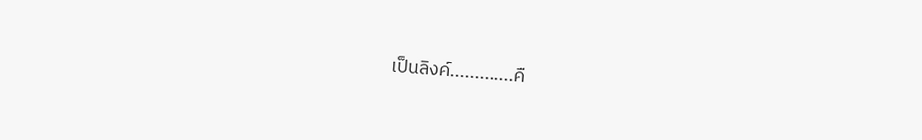เป็นลิงค์.............คื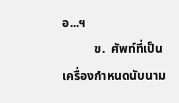อ...ฯ
          ข.  ศัพท์ที่เป็นเครื่องกำหนดนับนาม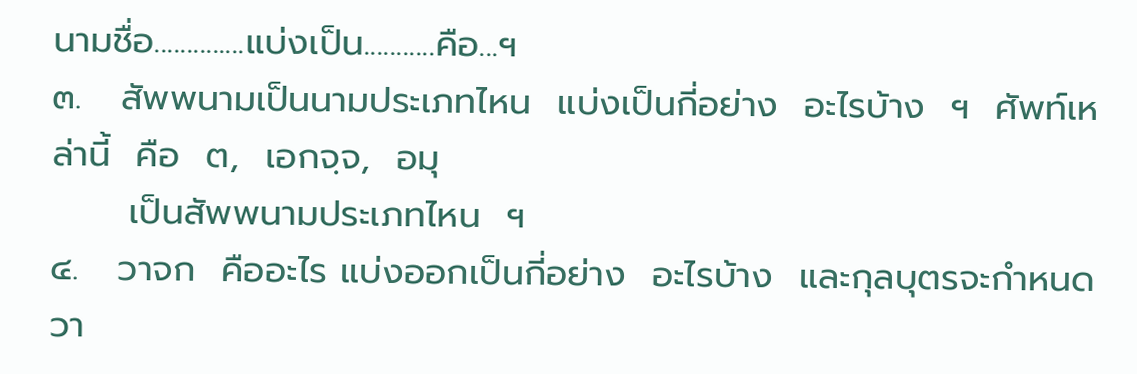นามชื่อ..............แบ่งเป็น...........คือ...ฯ
๓.   สัพพนามเป็นนามประเภทไหน  แบ่งเป็นกี่อย่าง  อะไรบ้าง  ฯ  ศัพท์เหล่านี้  คือ  ต,  เอกจฺจ,  อมุ
      เป็นสัพพนามประเภทไหน  ฯ
๔.   วาจก  คืออะไร แบ่งออกเป็นกี่อย่าง  อะไรบ้าง  และกุลบุตรจะกำหนดวา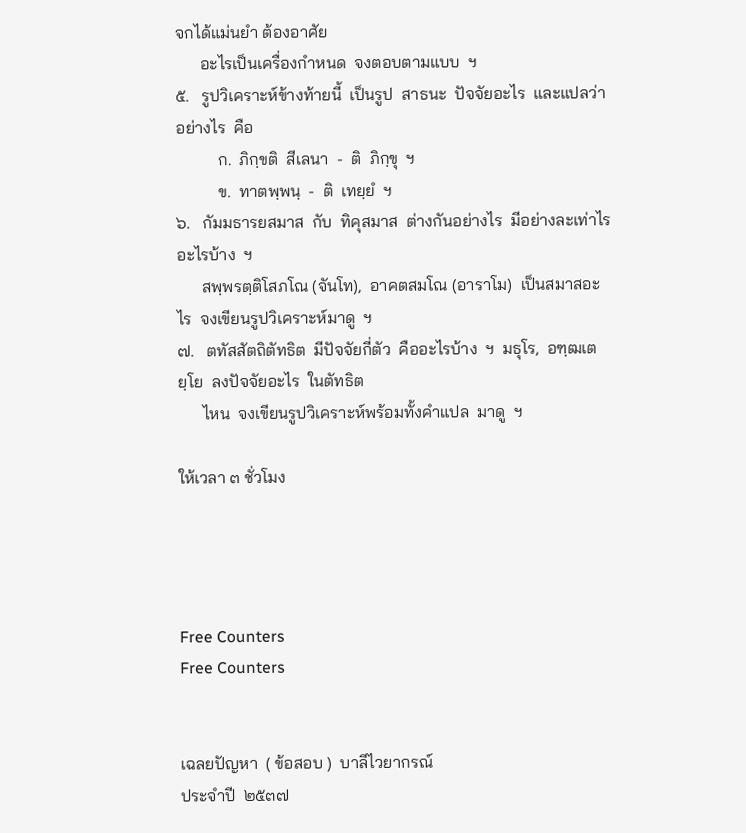จกได้แม่นยำ ต้องอาศัย
      อะไรเป็นเครื่องกำหนด  จงตอบตามแบบ  ฯ
๕.   รูปวิเคราะห์ข้างท้ายนี้  เป็นรูป  สาธนะ  ปัจจัยอะไร  และแปลว่าอย่างไร  คือ
          ก.  ภิกฺขติ  สีเลนา  -  ติ  ภิกฺขุ  ฯ
          ข.  ทาตพฺพนฺ  -  ติ  เทยฺยํ  ฯ
๖.   กัมมธารยสมาส  กับ  ทิคุสมาส  ต่างกันอย่างไร  มีอย่างละเท่าไร อะไรบ้าง  ฯ
      สพฺพรตฺติโสภโณ (จันโท),  อาคตสมโณ (อาราโม)  เป็นสมาสอะไร  จงเขียนรูปวิเคราะห์มาดู  ฯ
๗.   ตทัสสัตถิตัทธิต  มีปัจจัยกี่ตัว  คืออะไรบ้าง  ฯ  มธุโร,  อฑฺฒเตยฺโย  ลงปัจจัยอะไร  ในตัทธิต
      ไหน  จงเขียนรูปวิเคราะห์พร้อมทั้งคำแปล  มาดู  ฯ

ให้เวลา ๓ ชั่วโมง




Free Counters
Free Counters


เฉลยปัญหา  ( ข้อสอบ )  บาลีไวยากรณ์
ประจำปี  ๒๕๓๗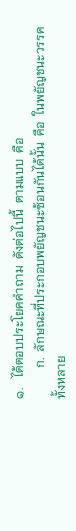๑.   ได้ตอบประโยคคำถาม  ดังต่อไปนี้  ตามแบบ  คือ
          ก.  ลักษณะที่ประกอบพยัญชนะซ้อนกันได้นั้น  คือ  ในพยัญชนะวรรคทั้งหลาย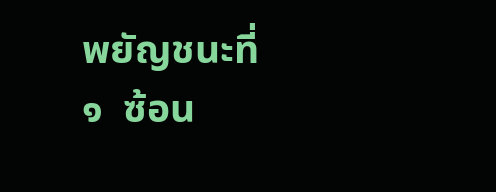พยัญชนะที่  ๑  ซ้อน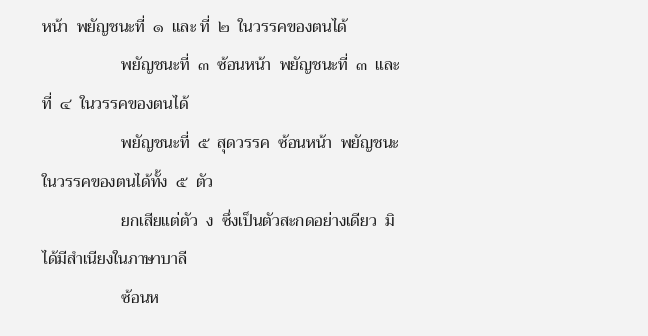หน้า  พยัญชนะที่  ๑  และ ที่  ๒  ในวรรคของตนได้
                   พยัญชนะที่  ๓  ซ้อนหน้า  พยัญชนะที่  ๓  และ ที่  ๔  ในวรรคของตนได้
                   พยัญชนะที่  ๕  สุดวรรค  ซ้อนหน้า  พยัญชนะในวรรคของตนได้ทั้ง  ๕  ตัว
                   ยกเสียแต่ตัว  ง  ซึ่งเป็นตัวสะกดอย่างเดียว  มิได้มีสำเนียงในภาษาบาลี
                   ซ้อนห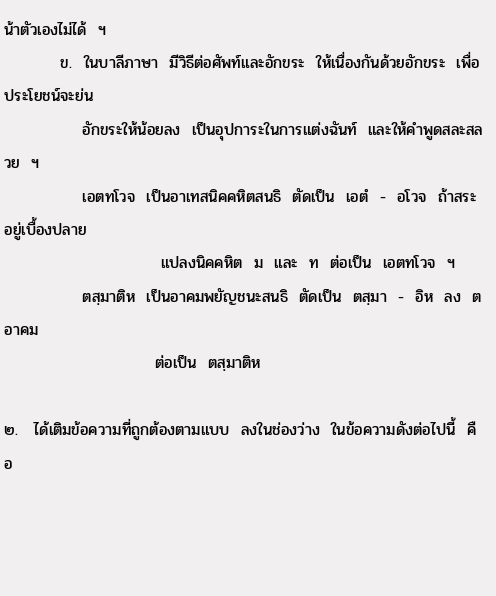น้าตัวเองไม่ได้  ฯ
          ข.  ในบาลีภาษา  มีวิธีต่อศัพท์และอักขระ  ให้เนื่องกันด้วยอักขระ  เพื่อประโยชน์จะย่น
              อักขระให้น้อยลง  เป็นอุปการะในการแต่งฉันท์  และให้คำพูดสละสลวย  ฯ
              เอตทโวจ  เป็นอาเทสนิคคหิตสนธิ  ตัดเป็น  เอตํ  -  อโวจ  ถ้าสระอยู่เบื้องปลาย
                            แปลงนิคคหิต  ม  และ  ท  ต่อเป็น  เอตทโวจ  ฯ
              ตสฺมาติห  เป็นอาคมพยัญชนะสนธิ  ตัดเป็น  ตสฺมา  -  อิห  ลง  ต  อาคม
                           ต่อเป็น  ตสฺมาติห

๒.   ได้เติมข้อความที่ถูกต้องตามแบบ  ลงในช่องว่าง  ในข้อความดังต่อไปนี้  คือ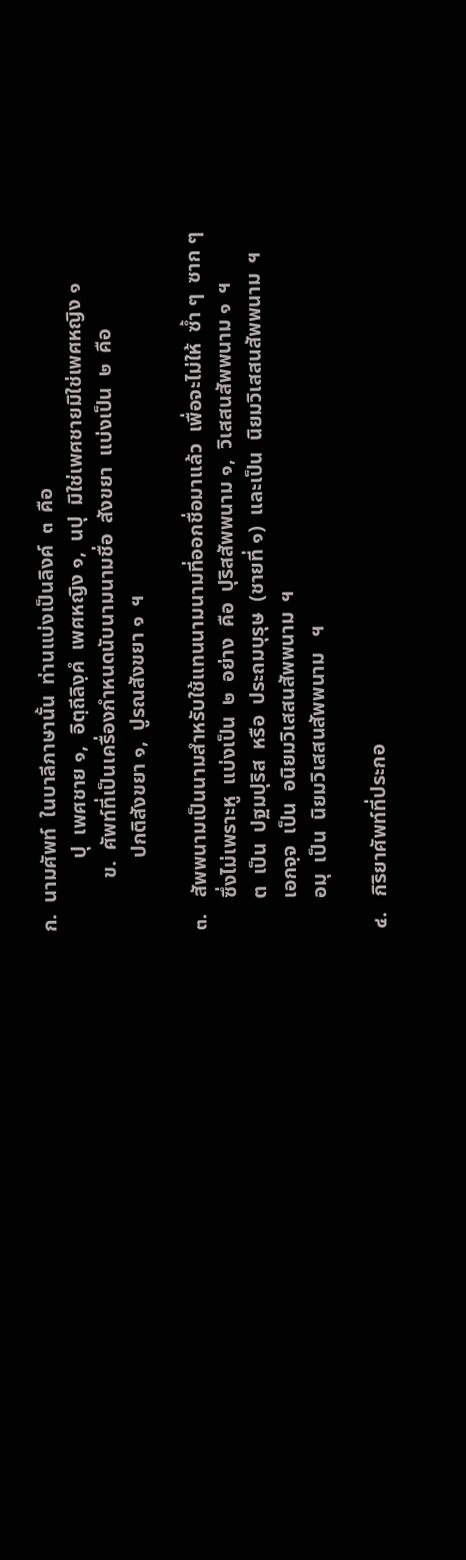ก.  นามศัพท์  ในบาลีภาษานั้น  ท่านแบ่งเป็นลิงค์  ๓  คือ
              ปุ  เพศชาย ๑,  อิตฺถีลิงฺคํ  เพศหญิง ๑,  นปุ  มิใช่เพศชายมิใช่เพศหญิง ๑
          ข.  ศัพท์ที่เป็นเครื่องกำหนดนับนามนามชื่อ  สังขยา  แบ่งเป็น  ๒  คือ
              ปกติสังขยา ๑,  ปูรณสังขยา ๑  ฯ

๓.   สัพพนามเป็นนามสำหรับใช้แทนนามนามที่ออกชื่อมาแล้ว  เพื่อจะไม่ให้  ซ้ำ ๆ  ซาก ๆ
      ซึ่งไม่เพราะหู  แบ่งเป็น  ๒  อย่าง  คือ  ปุริสสัพพนาม ๑,  วิเสสนสัพพนาม ๑  ฯ
      ต  เป็น  ปฐมปุริส  หรือ  ประถมบุรุษ  (ชายที่ ๑)  และเป็น  นิยมวิเสสนสัพพนาม  ฯ
      เอกจฺจ  เป็น  อนิยมวิเสสนสัพพนาม  ฯ
      อมุ  เป็น  นิยมวิเสสนสัพพนาม   ฯ

๔.   กิริยาศัพท์ที่ประกอ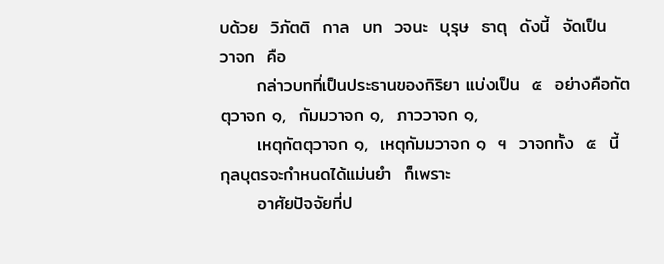บด้วย  วิภัตติ  กาล  บท  วจนะ  บุรุษ  ธาตุ  ดังนี้  จัดเป็น  วาจก  คือ
      กล่าวบทที่เป็นประธานของกิริยา แบ่งเป็น  ๕  อย่างคือกัตตุวาจก ๑,  กัมมวาจก ๑,  ภาววาจก ๑,
      เหตุกัตตุวาจก ๑,  เหตุกัมมวาจก ๑  ฯ  วาจกทั้ง  ๕  นี้  กุลบุตรจะกำหนดได้แม่นยำ  ก็เพราะ
      อาศัยปัจจัยที่ป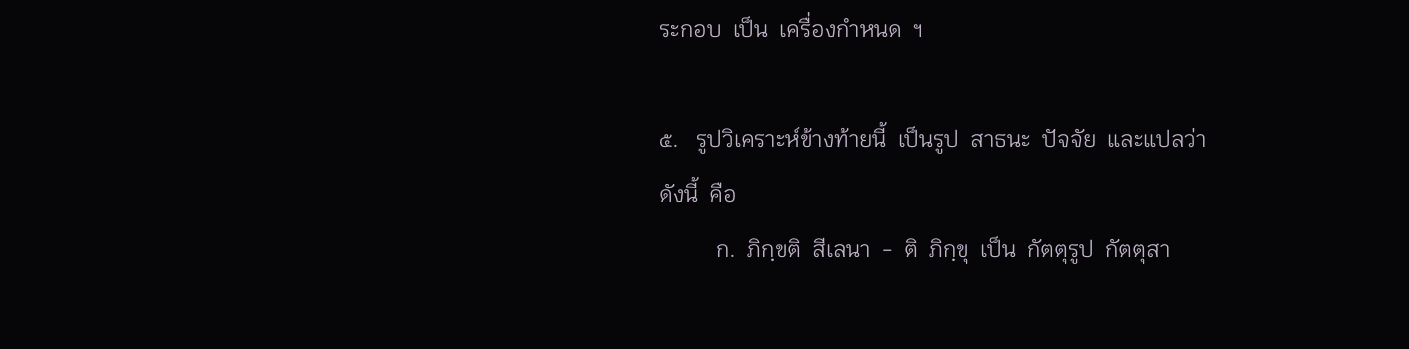ระกอบ  เป็น  เครื่องกำหนด  ฯ

๕.   รูปวิเคราะห์ข้างท้ายนี้  เป็นรูป  สาธนะ  ปัจจัย  และแปลว่า  ดังนี้  คือ
          ก.  ภิกฺขติ  สีเลนา  -  ติ  ภิกฺขุ  เป็น  กัตตุรูป  กัตตุสา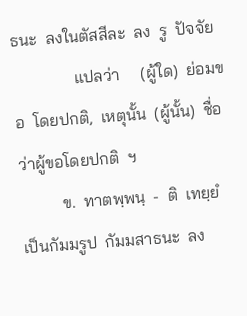ธนะ  ลงในตัสสีละ  ลง  รู  ปัจจัย
               แปลว่า     (ผู้ใด)  ย่อมขอ  โดยปกติ,  เหตุนั้น  (ผู้นั้น)  ชื่อว่าผู้ขอโดยปกติ  ฯ
          ข.  ทาตพฺพนฺ  -  ติ  เทยฺยํ  เป็นกัมมรูป  กัมมสาธนะ  ลง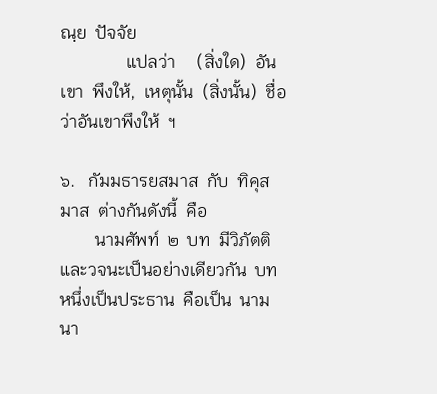ณฺย  ปัจจัย
               แปลว่า     (สิ่งใด)  อันเขา  พึงให้,  เหตุนั้น  (สิ่งนั้น)  ชื่อว่าอันเขาพึงให้  ฯ

๖.   กัมมธารยสมาส  กับ  ทิคุสมาส  ต่างกันดังนี้  คือ
        นามศัพท์  ๒  บท  มีวิภัตติและวจนะเป็นอย่างเดียวกัน  บทหนึ่งเป็นประธาน  คือเป็น  นามนา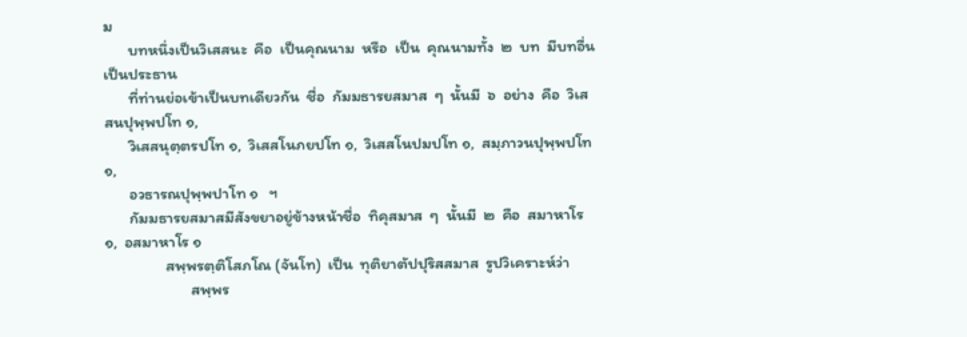ม
       บทหนึ่งเป็นวิเสสนะ  คือ  เป็นคุณนาม  หรือ  เป็น  คุณนามทั้ง  ๒  บท  มีบทอื่นเป็นประธาน
       ที่ท่านย่อเข้าเป็นบทเดียวกัน  ชื่อ  กัมมธารยสมาส  ๆ  นั้นมี  ๖  อย่าง  คือ  วิเสสนปุพฺพปโท ๑,
       วิเสสนุตฺตรปโท ๑,  วิเสสโนภยปโท ๑,  วิเสสโนปมปโท ๑,  สมฺภาวนปุพฺพปโท ๑,
       อวธารณปุพฺพปาโท ๑   ฯ
       กัมมธารยสมาสมีสังขยาอยู่ข้างหน้าชื่อ  ทิคุสมาส  ๆ  นั้นมี  ๒  คือ  สมาหาโร ๑,  อสมาหาโร ๑
                 สพฺพรตฺติโสภโณ (จันโท)  เป็น  ทุติยาตัปปุริสสมาส  รูปวิเคราะห์ว่า
                        สพฺพร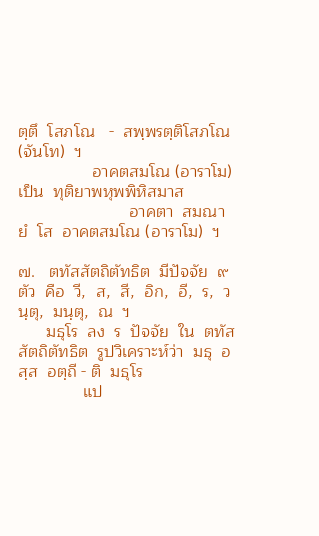ตฺตึ  โสภโณ   -  สพฺพรตฺติโสภโณ (จันโท)  ฯ
                อาคตสมโณ (อาราโม)  เป็น  ทุติยาพหุพพิหิสมาส
                        อาคตา  สมณา  ยํ  โส  อาคตสมโณ (อาราโม)  ฯ

๗.   ตทัสสัตถิตัทธิต  มีปัจจัย  ๙  ตัว  คือ  วี,  ส,  สี,  อิก,  อี,  ร,  วนฺตุ,  มนฺตุ,  ณ  ฯ
      มธุโร  ลง  ร  ปัจจัย  ใน  ตทัสสัตถิตัทธิต  รูปวิเคราะห์ว่า  มธุ  อสฺส  อตฺถี - ติ  มธุโร
              แป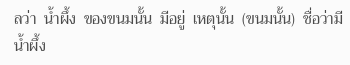ลว่า  น้ำผึ้ง  ของขนมนั้น  มีอยู่  เหตุนั้น  (ขนมนั้น)  ชื่อว่ามีน้ำผึ้ง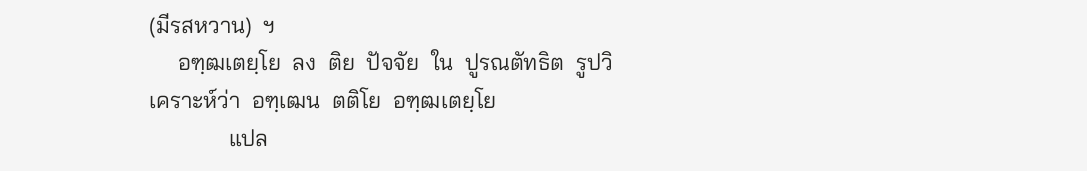(มีรสหวาน)  ฯ
     อฑฺฒเตยฺโย  ลง  ติย  ปัจจัย  ใน  ปูรณตัทธิต  รูปวิเคราะห์ว่า  อฑฺเฒน  ตติโย  อฑฺฒเตยฺโย
              แปล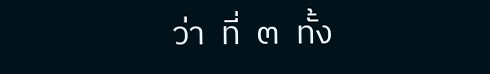ว่า  ที่  ๓  ทั้ง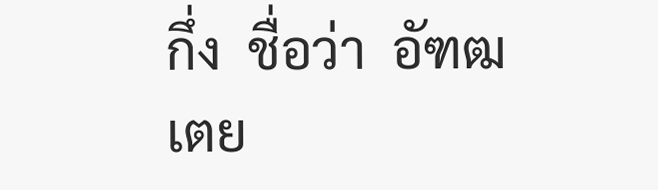กึ่ง  ชื่อว่า  อัฑฒเตย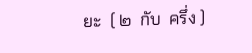ยะ  ( ๒  กับ  ครึ่ง )